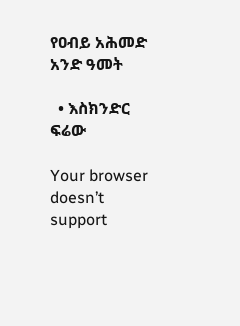የዐብይ አሕመድ አንድ ዓመት

  • እስክንድር ፍሬው

Your browser doesn’t support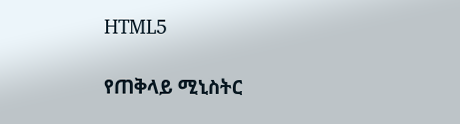HTML5

የጠቅላይ ሚኒስትር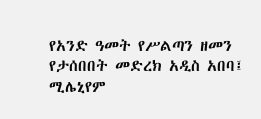የአንድ ዓመት የሥልጣን ዘመን የታሰበበት መድረክ አዲስ አበባ፤ ሚሌኒየም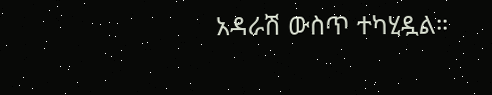አዳራሽ ውስጥ ተካሂዷል።